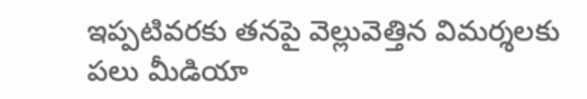ఇప్పటివరకు తనపై వెల్లువెత్తిన విమర్శలకు పలు మీడియా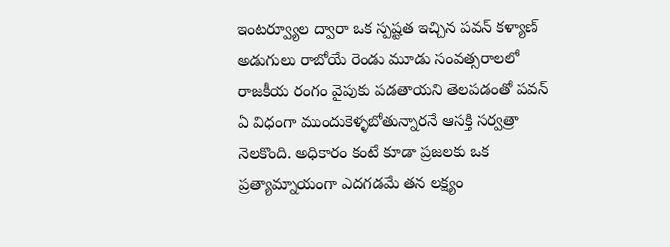ఇంటర్వ్యూల ద్వారా ఒక స్పష్టత ఇచ్చిన పవన్ కళ్యాణ్ అడుగులు రాబోయే రెండు మూడు సంవత్సరాలలో రాజకీయ రంగం వైపుకు పడతాయని తెలపడంతో పవన్ ఏ విధంగా ముందుకెళ్ళబోతున్నారనే ఆసక్తి సర్వత్రా నెలకొంది. అధికారం కంటే కూడా ప్రజలకు ఒక ప్రత్యామ్నాయంగా ఎదగడమే తన లక్ష్యం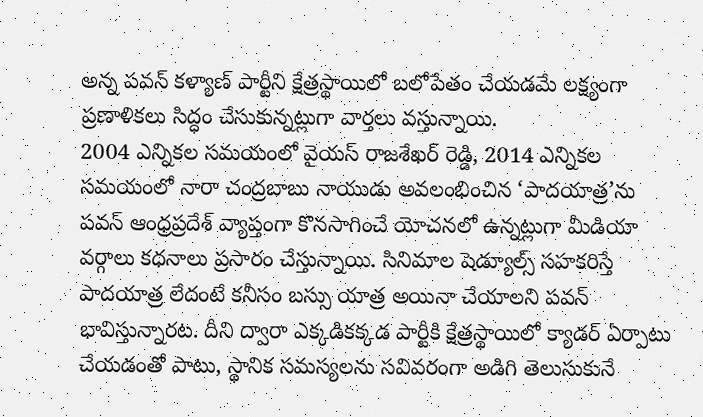అన్న పవన్ కళ్యాణ్ పార్టీని క్షేత్రస్థాయిలో బలోపేతం చేయడమే లక్ష్యంగా ప్రణాళికలు సిద్ధం చేసుకున్నట్లుగా వార్తలు వస్తున్నాయి.
2004 ఎన్నికల సమయంలో వైయస్ రాజశేఖర్ రెడ్డి, 2014 ఎన్నికల సమయంలో నారా చంద్రబాబు నాయుడు అవలంభించిన ‘పాదయాత్ర’ను పవన్ ఆంధ్రప్రదేశ్ వ్యాప్తంగా కొనసాగించే యోచనలో ఉన్నట్లుగా మీడియా వర్గాలు కధనాలు ప్రసారం చేస్తున్నాయి. సినిమాల షెడ్యూల్స్ సహకరిస్తే పాదయాత్ర లేదంటే కనీసం బస్సు యాత్ర అయినా చేయాలని పవన్ భావిస్తున్నారట. దీని ద్వారా ఎక్కడికక్కడ పార్టీకి క్షేత్రస్థాయిలో క్యాడర్ ఏర్పాటు చేయడంతో పాటు, స్థానిక సమస్యలను సవివరంగా అడిగి తెలుసుకునే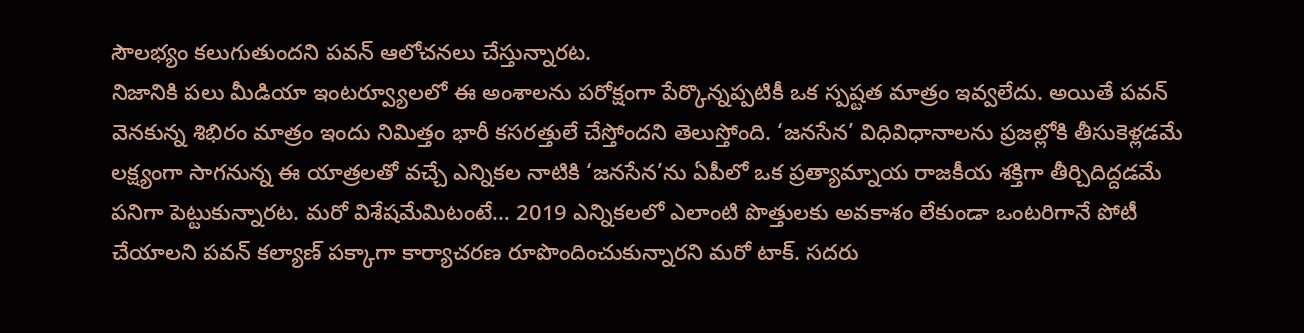సౌలభ్యం కలుగుతుందని పవన్ ఆలోచనలు చేస్తున్నారట.
నిజానికి పలు మీడియా ఇంటర్వ్యూలలో ఈ అంశాలను పరోక్షంగా పేర్కొన్నప్పటికీ ఒక స్పష్టత మాత్రం ఇవ్వలేదు. అయితే పవన్ వెనకున్న శిభిరం మాత్రం ఇందు నిమిత్తం భారీ కసరత్తులే చేస్తోందని తెలుస్తోంది. ‘జనసేన’ విధివిధానాలను ప్రజల్లోకి తీసుకెళ్లడమే లక్ష్యంగా సాగనున్న ఈ యాత్రలతో వచ్చే ఎన్నికల నాటికి ‘జనసేన’ను ఏపీలో ఒక ప్రత్యామ్నాయ రాజకీయ శక్తిగా తీర్చిదిద్దడమే పనిగా పెట్టుకున్నారట. మరో విశేషమేమిటంటే… 2019 ఎన్నికలలో ఎలాంటి పొత్తులకు అవకాశం లేకుండా ఒంటరిగానే పోటీ చేయాలని పవన్ కల్యాణ్ పక్కాగా కార్యాచరణ రూపొందించుకున్నారని మరో టాక్. సదరు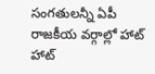సంగతులన్నీ ఏపీ రాజకీయ వర్గాల్లో హాట్ హాట్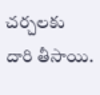చర్చలకు దారి తీసాయి.